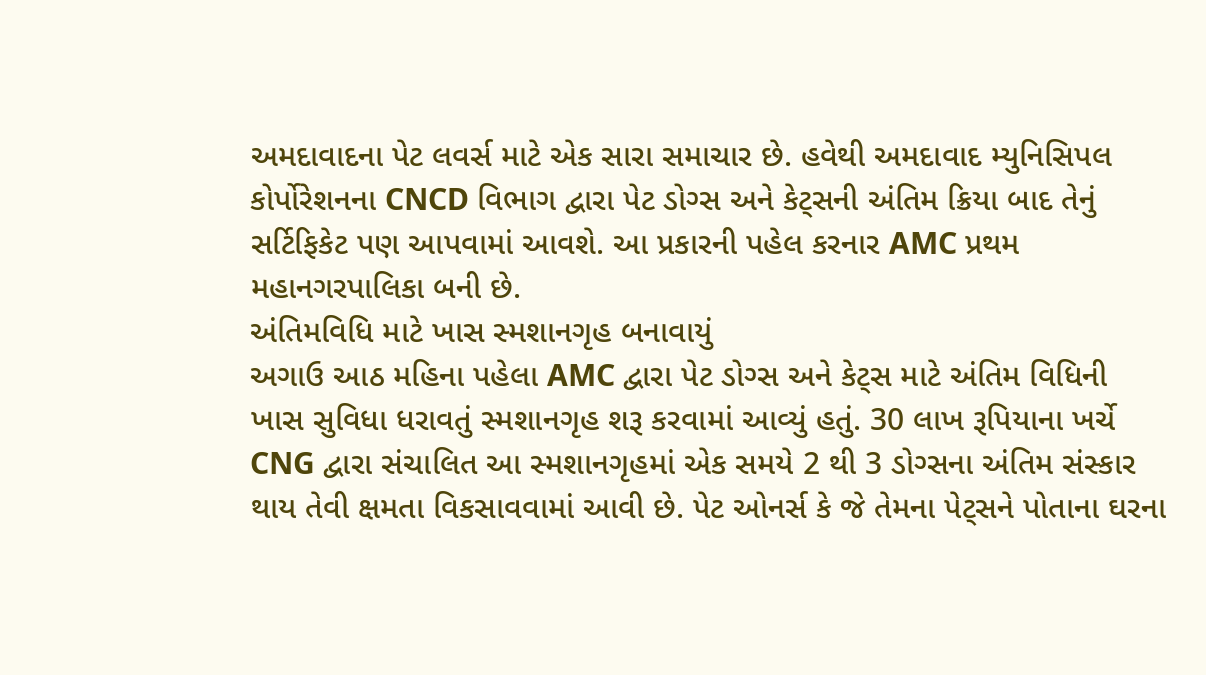અમદાવાદના પેટ લવર્સ માટે એક સારા સમાચાર છે. હવેથી અમદાવાદ મ્યુનિસિપલ કોર્પોરેશનના CNCD વિભાગ દ્વારા પેટ ડોગ્સ અને કેટ્સની અંતિમ ક્રિયા બાદ તેનું સર્ટિફિકેટ પણ આપવામાં આવશે. આ પ્રકારની પહેલ કરનાર AMC પ્રથમ મહાનગરપાલિકા બની છે.
અંતિમવિધિ માટે ખાસ સ્મશાનગૃહ બનાવાયું
અગાઉ આઠ મહિના પહેલા AMC દ્વારા પેટ ડોગ્સ અને કેટ્સ માટે અંતિમ વિધિની ખાસ સુવિધા ધરાવતું સ્મશાનગૃહ શરૂ કરવામાં આવ્યું હતું. 30 લાખ રૂપિયાના ખર્ચે CNG દ્વારા સંચાલિત આ સ્મશાનગૃહમાં એક સમયે 2 થી 3 ડોગ્સના અંતિમ સંસ્કાર થાય તેવી ક્ષમતા વિકસાવવામાં આવી છે. પેટ ઓનર્સ કે જે તેમના પેટ્સને પોતાના ઘરના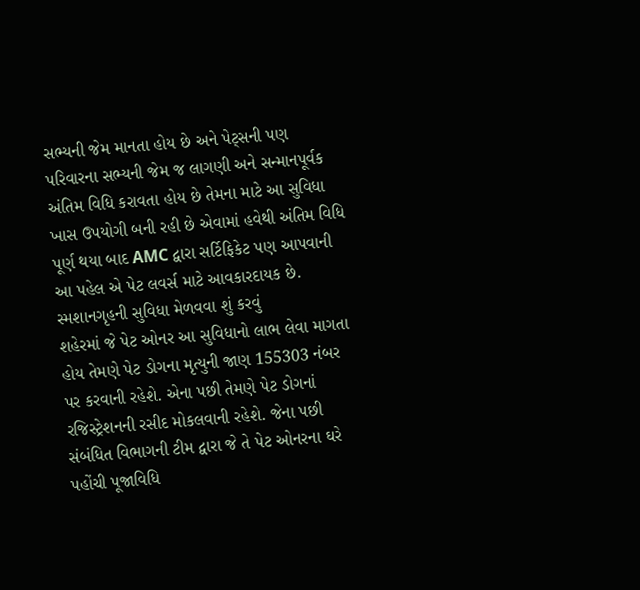સભ્યની જેમ માનતા હોય છે અને પેટ્સની પણ પરિવારના સભ્યની જેમ જ લાગણી અને સન્માનપૂર્વક અંતિમ વિધિ કરાવતા હોય છે તેમના માટે આ સુવિધા ખાસ ઉપયોગી બની રહી છે એવામાં હવેથી અંતિમ વિધિ પૂર્ણ થયા બાદ AMC દ્વારા સર્ટિફિકેટ પણ આપવાની આ પહેલ એ પેટ લવર્સ માટે આવકારદાયક છે.
સ્મશાનગૃહની સુવિધા મેળવવા શું કરવું
શહેરમાં જે પેટ ઓનર આ સુવિધાનો લાભ લેવા માગતા હોય તેમણે પેટ ડોગના મૃત્યુની જાણ 155303 નંબર પર કરવાની રહેશે. એના પછી તેમણે પેટ ડોગનાં રજિસ્ટ્રેશનની રસીદ મોકલવાની રહેશે. જેના પછી સંબંધિત વિભાગની ટીમ દ્વારા જે તે પેટ ઓનરના ઘરે પહોંચી પૂજાવિધિ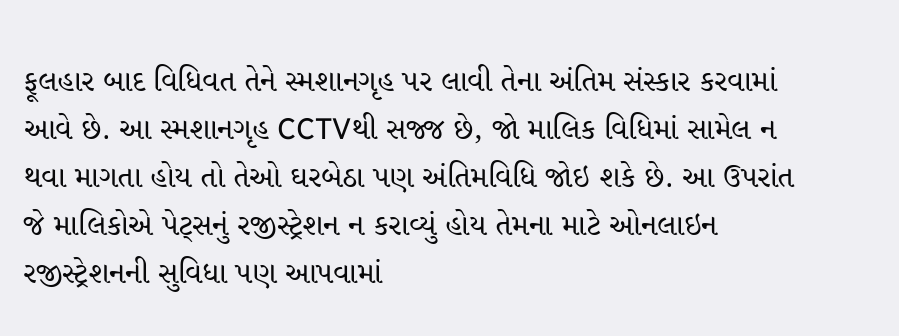ફૂલહાર બાદ વિધિવત તેને સ્મશાનગૃહ પર લાવી તેના અંતિમ સંસ્કાર કરવામાં આવે છે. આ સ્મશાનગૃહ CCTVથી સજ્જ છે, જો માલિક વિધિમાં સામેલ ન થવા માગતા હોય તો તેઓ ઘરબેઠા પણ અંતિમવિધિ જોઇ શકે છે. આ ઉપરાંત જે માલિકોએ પેટ્સનું રજીસ્ટ્રેશન ન કરાવ્યું હોય તેમના માટે ઓનલાઇન રજીસ્ટ્રેશનની સુવિધા પણ આપવામાં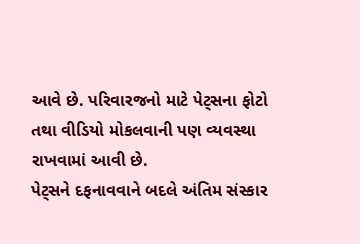આવે છે. પરિવારજનો માટે પેટ્સના ફોટો તથા વીડિયો મોકલવાની પણ વ્યવસ્થા રાખવામાં આવી છે.
પેટ્સને દફનાવવાને બદલે અંતિમ સંસ્કાર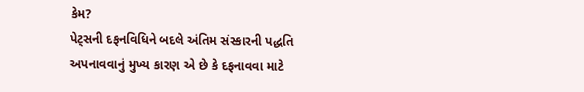કેમ?
પેટ્સની દફનવિધિને બદલે અંતિમ સંસ્કારની પદ્ધતિ અપનાવવાનું મુખ્ય કારણ એ છે કે દફનાવવા માટે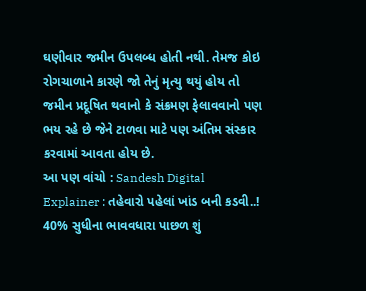ઘણીવાર જમીન ઉપલબ્ધ હોતી નથી. તેમજ કોઇ રોગચાળાને કારણે જો તેનું મૃત્યુ થયું હોય તો જમીન પ્રદૂષિત થવાનો કે સંક્રમણ ફેલાવવાનો પણ ભય રહે છે જેને ટાળવા માટે પણ અંતિમ સંસ્કાર કરવામાં આવતા હોય છે.
આ પણ વાંચો : Sandesh Digital Explainer : તહેવારો પહેલાં ખાંડ બની કડવી..! 40% સુધીના ભાવવધારા પાછળ શું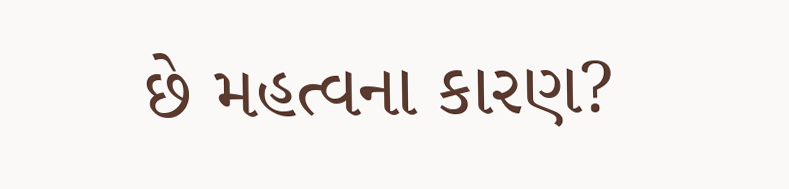છે મહત્વના કારણ?